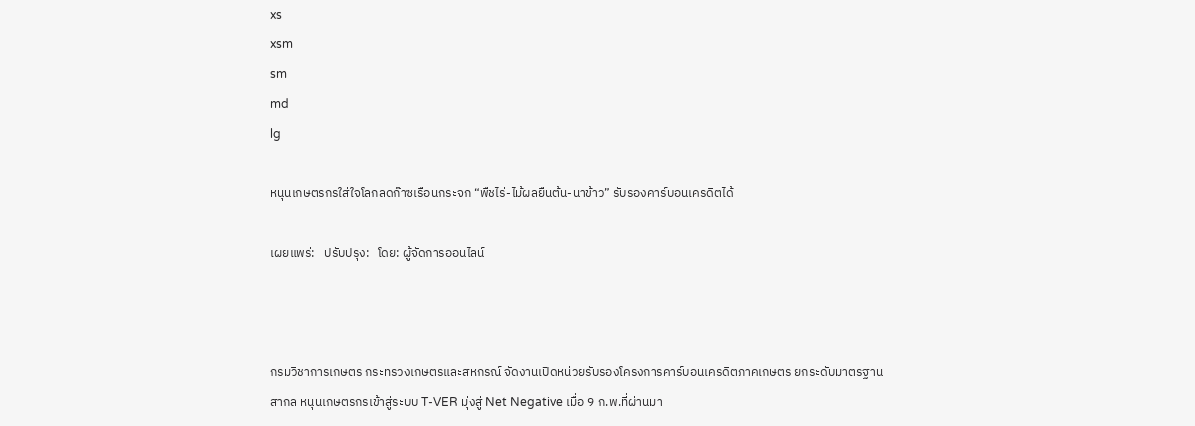xs
xsm
sm
md
lg

หนุนเกษตรกรใส่ใจโลกลดก๊าซเรือนกระจก “พืชไร่-ไม้ผลยืนต้น-นาข้าว” รับรองคาร์บอนเครดิตได้

เผยแพร่:   ปรับปรุง:   โดย: ผู้จัดการออนไลน์



กรมวิชาการเกษตร กระทรวงเกษตรและสหกรณ์ จัดงานเปิดหน่วยรับรองโครงการคาร์บอนเครดิตภาคเกษตร ยกระดับมาตรฐานสากล หนุนเกษตรกรเข้าสู่ระบบ T-VER มุ่งสู่ Net Negative เมื่อ 9 ก.พ.ที่ผ่านมา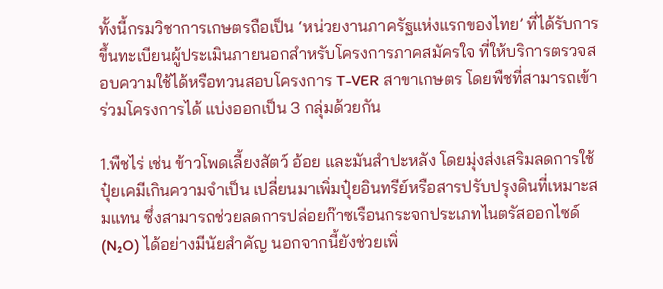ทั้งนี้กรมวิชาการเกษตรถือเป็น ‘หน่วยงานภาครัฐแห่งแรกของไทย’ ที่ได้รับการขึ้นทะเบียนผู้ประเมินภายนอกสำหรับโครงการภาคสมัครใจ ที่ให้บริการตรวจสอบความใช้ได้หรือทวนสอบโครงการ T-VER สาขาเกษตร โดยพืชที่สามารถเข้าร่วมโครงการได้ แบ่งออกเป็น 3 กลุ่มด้วยกัน

1.พืชไร่ เช่น ข้าวโพดเลี้ยงสัตว์ อ้อย และมันสำปะหลัง โดยมุ่งส่งเสริมลดการใช้ปุ๋ยเคมีเกินความจำเป็น เปลี่ยนมาเพิ่มปุ๋ยอินทรีย์หรือสารปรับปรุงดินที่เหมาะสมแทน ซึ่งสามารถช่วยลดการปล่อยก๊าซเรือนกระจกประเภทไนตรัสออกไซด์ (N₂O) ได้อย่างมีนัยสำคัญ นอกจากนี้ยังช่วยเพิ่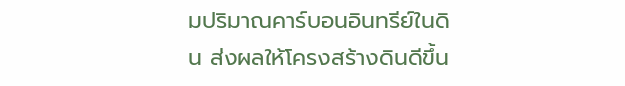มปริมาณคาร์บอนอินทรีย์ในดิน ส่งผลให้โครงสร้างดินดีขึ้น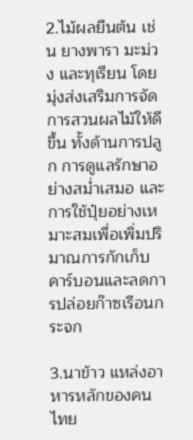2.ไม้ผลยืนต้น เช่น ยางพารา มะม่วง และทุเรียน โดยมุ่งส่งเสริมการจัดการสวนผลไม้ให้ดีขึ้น ทั้งด้านการปลูก การดูแลรักษาอย่างสม่ำเสมอ และการใช้ปุ๋ยอย่างเหมาะสมเพื่อเพิ่มปริมาณการกักเก็บคาร์บอนและลดการปล่อยก๊าซเรือนกระจก

3.นาข้าว แหล่งอาหารหลักของคนไทย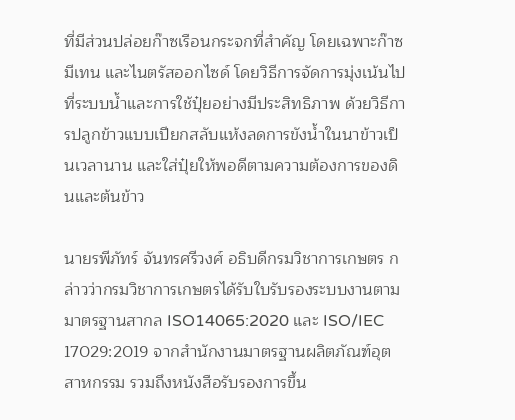ที่มีส่วนปล่อยก๊าซเรือนกระจกที่สำคัญ โดยเฉพาะก๊าซมีเทน และไนตรัสออกไซด์ โดยวิธีการจัดการมุ่งเน้นไปที่ระบบน้ำและการใช้ปุ๋ยอย่างมีประสิทธิภาพ ด้วยวิธีการปลูกข้าวแบบเปียกสลับแห้งลดการขังน้ำในนาข้าวเป็นเวลานาน และใส่ปุ๋ยให้พอดีตามความต้องการของดินและต้นข้าว

นายรพีภัทร์ จันทรศรีวงศ์ อธิบดีกรมวิชาการเกษตร กล่าวว่ากรมวิชาการเกษตรได้รับใบรับรองระบบงานตามมาตรฐานสากล ISO14065:2020 และ ISO/IEC 17029:2019 จากสำนักงานมาตรฐานผลิตภัณฑ์อุตสาหกรรม รวมถึงหนังสือรับรองการขึ้น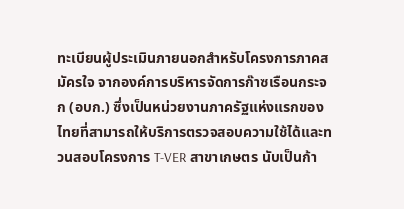ทะเบียนผู้ประเมินภายนอกสำหรับโครงการภาคสมัครใจ จากองค์การบริหารจัดการก๊าซเรือนกระจก (อบก.) ซึ่งเป็นหน่วยงานภาครัฐแห่งแรกของไทยที่สามารถให้บริการตรวจสอบความใช้ได้และทวนสอบโครงการ T-VER สาขาเกษตร นับเป็นก้า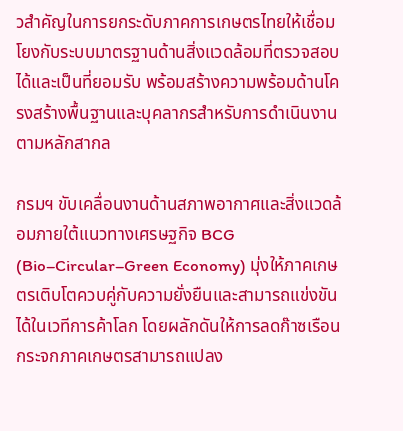วสำคัญในการยกระดับภาคการเกษตรไทยให้เชื่อมโยงกับระบบมาตรฐานด้านสิ่งแวดล้อมที่ตรวจสอบได้และเป็นที่ยอมรับ พร้อมสร้างความพร้อมด้านโครงสร้างพื้นฐานและบุคลากรสำหรับการดำเนินงานตามหลักสากล

กรมฯ ขับเคลื่อนงานด้านสภาพอากาศและสิ่งแวดล้อมภายใต้แนวทางเศรษฐกิจ BCG (Bio–Circular–Green Economy) มุ่งให้ภาคเกษตรเติบโตควบคู่กับความยั่งยืนและสามารถแข่งขันได้ในเวทีการค้าโลก โดยผลักดันให้การลดก๊าซเรือนกระจกภาคเกษตรสามารถแปลง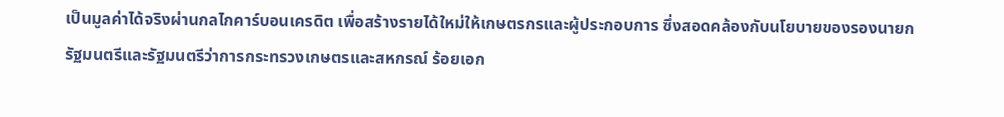เป็นมูลค่าได้จริงผ่านกลไกคาร์บอนเครดิต เพื่อสร้างรายได้ใหม่ให้เกษตรกรและผู้ประกอบการ ซึ่งสอดคล้องกับนโยบายของรองนายกรัฐมนตรีและรัฐมนตรีว่าการกระทรวงเกษตรและสหกรณ์ ร้อยเอก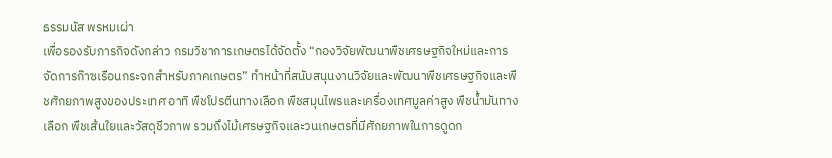ธรรมนัส พรหมเผ่า
เพื่อรองรับภารกิจดังกล่าว กรมวิชาการเกษตรได้จัดตั้ง “กองวิจัยพัฒนาพืชเศรษฐกิจใหม่และการจัดการก๊าซเรือนกระจกสำหรับภาคเกษตร” ทำหน้าที่สนับสนุนงานวิจัยและพัฒนาพืชเศรษฐกิจและพืชศักยภาพสูงของประเทศ อาทิ พืชโปรตีนทางเลือก พืชสมุนไพรและเครื่องเทศมูลค่าสูง พืชน้ำมันทางเลือก พืชเส้นใยและวัสดุชีวภาพ รวมถึงไม้เศรษฐกิจและวนเกษตรที่มีศักยภาพในการดูดก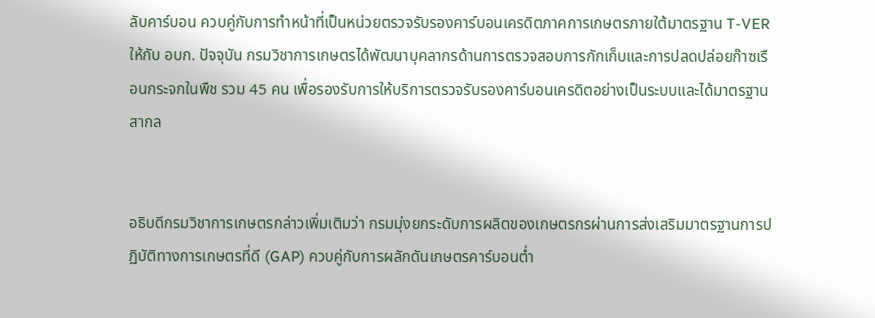ลับคาร์บอน ควบคู่กับการทำหน้าที่เป็นหน่วยตรวจรับรองคาร์บอนเครดิตภาคการเกษตรภายใต้มาตรฐาน T-VER ให้กับ อบก. ปัจจุบัน กรมวิชาการเกษตรได้พัฒนาบุคลากรด้านการตรวจสอบการกักเก็บและการปลดปล่อยก๊าซเรือนกระจกในพืช รวม 45 คน เพื่อรองรับการให้บริการตรวจรับรองคาร์บอนเครดิตอย่างเป็นระบบและได้มาตรฐานสากล


อธิบดีกรมวิชาการเกษตรกล่าวเพิ่มเติมว่า กรมมุ่งยกระดับการผลิตของเกษตรกรผ่านการส่งเสริมมาตรฐานการปฏิบัติทางการเกษตรที่ดี (GAP) ควบคู่กับการผลักดันเกษตรคาร์บอนต่ำ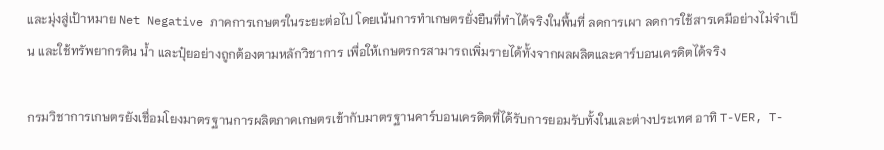และมุ่งสู่เป้าหมาย Net Negative ภาคการเกษตรในระยะต่อไป โดยเน้นการทำเกษตรยั่งยืนที่ทำได้จริงในพื้นที่ ลดการเผา ลดการใช้สารเคมีอย่างไม่จำเป็น และใช้ทรัพยากรดิน น้ำ และปุ๋ยอย่างถูกต้องตามหลักวิชาการ เพื่อให้เกษตรกรสามารถเพิ่มรายได้ทั้งจากผลผลิตและคาร์บอนเครดิตได้จริง

กรมวิชาการเกษตรยังเชื่อมโยงมาตรฐานการผลิตภาคเกษตรเข้ากับมาตรฐานคาร์บอนเครดิตที่ได้รับการยอมรับทั้งในและต่างประเทศ อาทิ T-VER, T-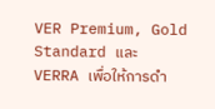VER Premium, Gold Standard และ VERRA เพื่อให้การดำ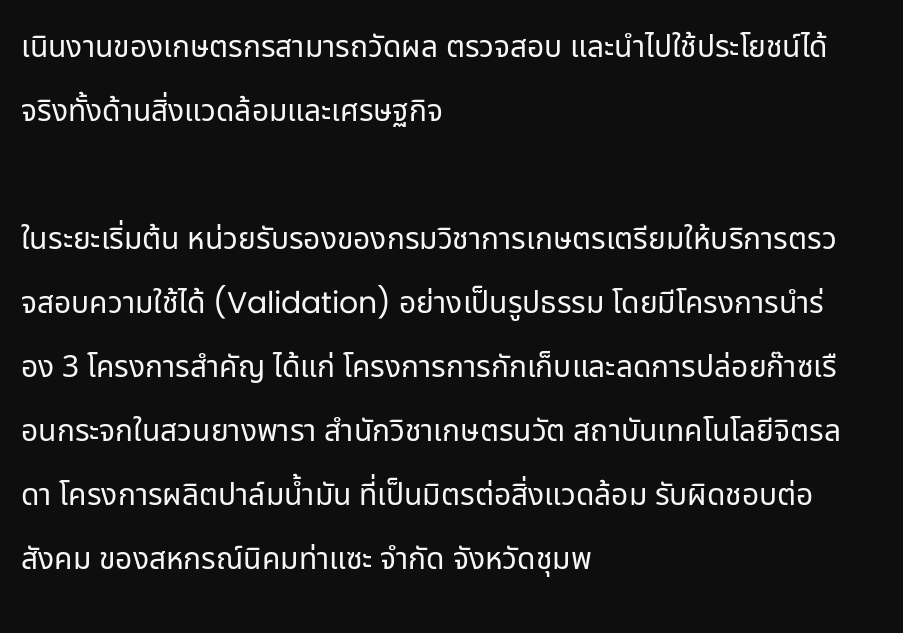เนินงานของเกษตรกรสามารถวัดผล ตรวจสอบ และนำไปใช้ประโยชน์ได้จริงทั้งด้านสิ่งแวดล้อมและเศรษฐกิจ

ในระยะเริ่มต้น หน่วยรับรองของกรมวิชาการเกษตรเตรียมให้บริการตรวจสอบความใช้ได้ (Validation) อย่างเป็นรูปธรรม โดยมีโครงการนำร่อง 3 โครงการสำคัญ ได้แก่ โครงการการกักเก็บและลดการปล่อยก๊าซเรือนกระจกในสวนยางพารา สำนักวิชาเกษตรนวัต สถาบันเทคโนโลยีจิตรลดา โครงการผลิตปาล์มน้ำมัน ที่เป็นมิตรต่อสิ่งแวดล้อม รับผิดชอบต่อสังคม ของสหกรณ์นิคมท่าแซะ จำกัด จังหวัดชุมพ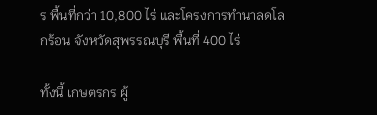ร พื้นที่กว่า 10,800 ไร่ และโครงการทำนาลดโลกร้อน จังหวัดสุพรรณบุรี พื้นที่ 400 ไร่

ทั้งนี้ เกษตรกร ผู้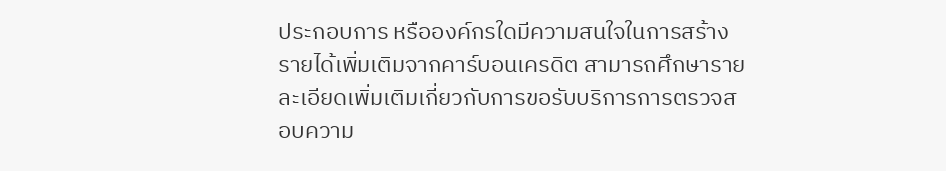ประกอบการ หรือองค์กรใดมีความสนใจในการสร้างรายได้เพิ่มเติมจากคาร์บอนเครดิต สามารถศึกษารายละเอียดเพิ่มเติมเกี่ยวกับการขอรับบริการการตรวจสอบความ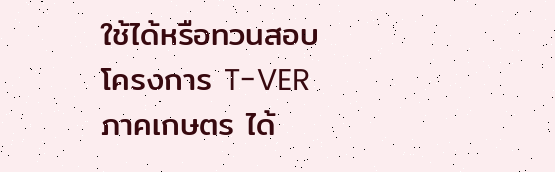ใช้ได้หรือทวนสอบโครงการ T-VER ภาคเกษตร ได้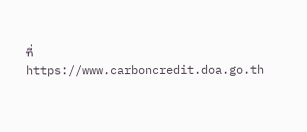ที่ https://www.carboncredit.doa.go.th